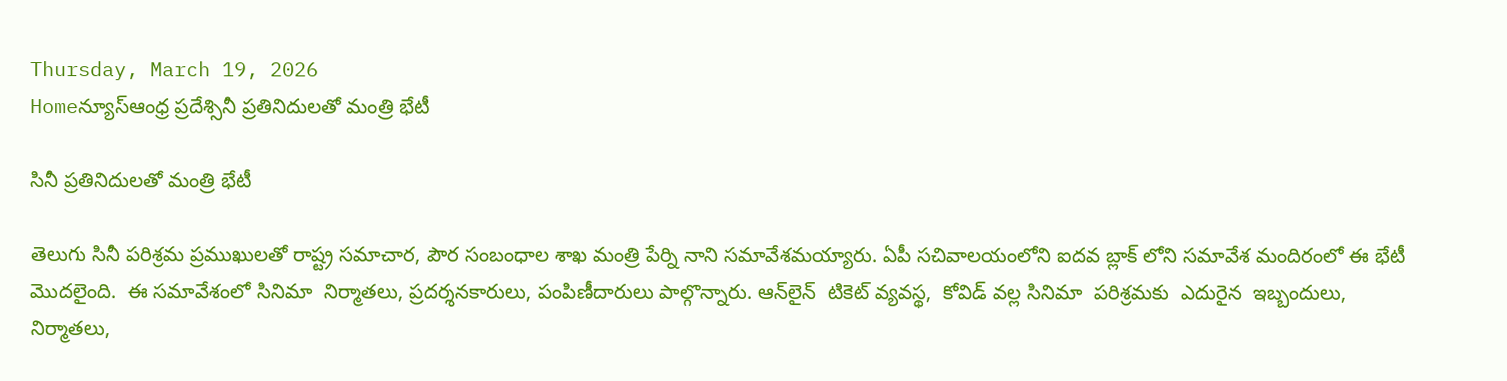Thursday, March 19, 2026
Homeన్యూస్ఆంధ్ర ప్రదేశ్సినీ ప్రతినిదులతో మంత్రి భేటీ

సినీ ప్రతినిదులతో మంత్రి భేటీ

తెలుగు సినీ పరిశ్రమ ప్రముఖులతో రాష్ట్ర సమాచార, పౌర సంబంధాల శాఖ మంత్రి పేర్ని నాని సమావేశమయ్యారు. ఏపీ సచివాలయంలోని ఐదవ బ్లాక్ లోని సమావేశ మందిరంలో ఈ భేటీ మొదలైంది.  ఈ సమావేశంలో సినిమా  నిర్మాతలు, ప్రదర్శనకారులు, పంపిణీదారులు పాల్గొన్నారు. ఆన్‌లైన్  టికెట్ వ్యవస్థ,  కోవిడ్ వల్ల సినిమా  పరిశ్రమకు  ఎదురైన  ఇబ్బందులు, నిర్మాతలు,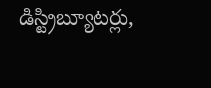డిస్ట్రిబ్యూటర్లు,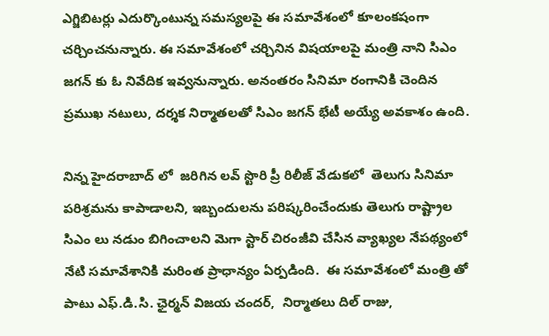ఎగ్జిబిటర్లు ఎదుర్కొంటున్న సమస్యలపై ఈ సమావేశంలో కూలంకషంగా చర్చించనున్నారు. ఈ సమావేశంలో చర్చినిన విషయాలపై మంత్రి నాని సిఎం జగన్ కు ఓ నివేదిక ఇవ్వనున్నారు. అనంతరం సినిమా రంగానికి చెందిన ప్రముఖ నటులు, దర్శక నిర్మాతలతో సిఎం జగన్ భేటీ అయ్యే అవకాశం ఉంది.

నిన్న హైదరాబాద్ లో  జరిగిన లవ్ స్టొరి ప్రీ రిలీజ్ వేడుకలో  తెలుగు సినిమా పరిశ్రమను కాపాడాలని, ఇబ్బందులను పరిష్కరించేందుకు తెలుగు రాష్ట్రాల సిఎం లు నడుం బిగించాలని మెగా స్టార్ చిరంజీవి చేసిన వ్యాఖ్యల నేపథ్యంలో నేటి సమావేశానికి మరింత ప్రాధాన్యం ఏర్పడింది.  ఈ సమావేశంలో మంత్రి తో పాటు ఎఫ్.డి.సి. ఛైర్మన్ విజయ చందర్,  నిర్మాతలు దిల్ రాజు,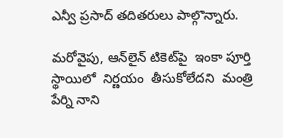ఎన్వీ ప్రసాద్ తదితరులు పాల్గొన్నారు.

మరోవైపు, ఆన్‌లైన్‌ టికెట్‌పై  ఇంకా పూర్తి స్థాయిలో  నిర్ణయం  తీసుకోలేదని  మంత్రి  పేర్ని నాని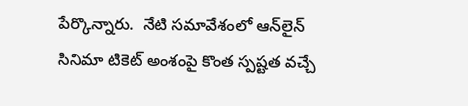పేర్కొన్నారు.  నేటి సమావేశంలో ఆన్‌లైన్ సినిమా టికెట్ అంశంపై కొంత స్పష్టత వచ్చే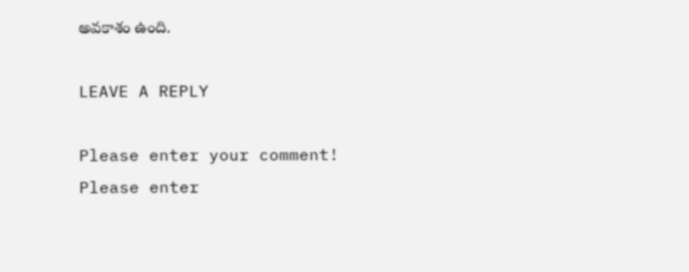అవకాశం ఉంది.

LEAVE A REPLY

Please enter your comment!
Please enter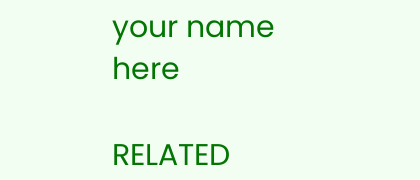your name here

RELATED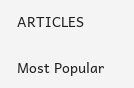ARTICLES

Most Popular